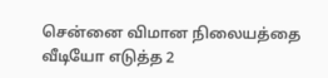சென்னை விமான நிலையத்தை வீடியோ எடுத்த 2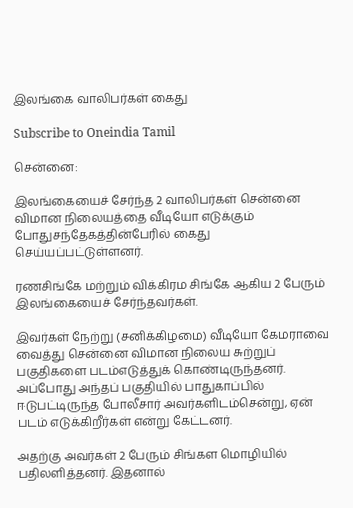இலங்கை வாலிபர்கள் கைது

Subscribe to Oneindia Tamil

சென்னை:

இலங்கையைச் சேர்ந்த 2 வாலிபர்கள் சென்னை விமான நிலையத்தை வீடியோ எடுக்கும் போதுசந்தேகத்தின்பேரில் கைது செய்யப்பட்டுள்ளனர்.

ரணசிங்கே மற்றும் விக்கிரம சிங்கே ஆகிய 2 பேரும் இலங்கையைச் சேர்ந்தவர்கள்.

இவர்கள் நேற்று (சனிக்கிழமை) வீடியோ கேமராவை வைத்து சென்னை விமான நிலைய சுற்றுப் பகுதிகளை படம்எடுத்துக் கொண்டிருந்தனர். அப்போது அந்தப் பகுதியில் பாதுகாப்பில் ஈடுபட்டிருந்த போலீசார் அவர்களிடம்சென்று, ஏன் படம் எடுக்கிறீர்கள் என்று கேட்டனர்.

அதற்கு அவர்கள் 2 பேரும் சிங்கள மொழியில் பதிலளித்தனர். இதனால்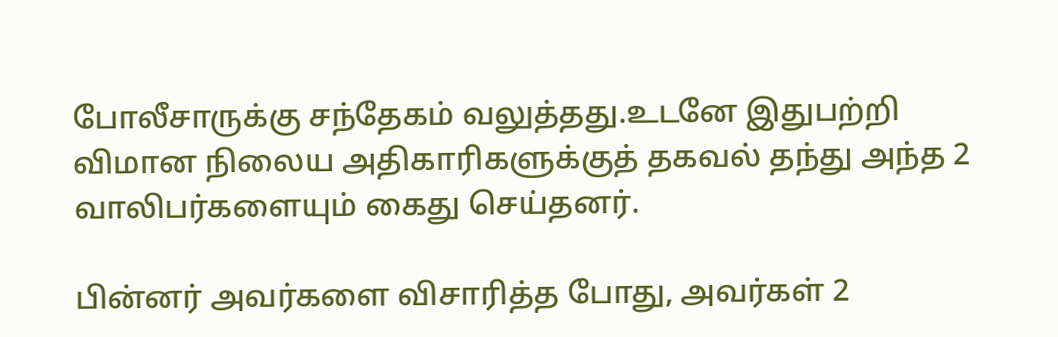போலீசாருக்கு சந்தேகம் வலுத்தது.உடனே இதுபற்றி விமான நிலைய அதிகாரிகளுக்குத் தகவல் தந்து அந்த 2 வாலிபர்களையும் கைது செய்தனர்.

பின்னர் அவர்களை விசாரித்த போது, அவர்கள் 2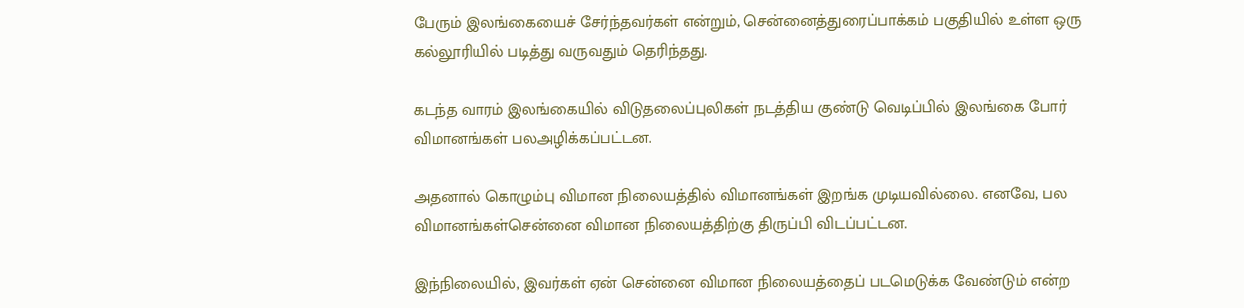பேரும் இலங்கையைச் சேர்ந்தவர்கள் என்றும், சென்னைத்துரைப்பாக்கம் பகுதியில் உள்ள ஒரு கல்லூரியில் படித்து வருவதும் தெரிந்தது.

கடந்த வாரம் இலங்கையில் விடுதலைப்புலிகள் நடத்திய குண்டு வெடிப்பில் இலங்கை போர் விமானங்கள் பலஅழிக்கப்பட்டன.

அதனால் கொழும்பு விமான நிலையத்தில் விமானங்கள் இறங்க முடியவில்லை. எனவே, பல விமானங்கள்சென்னை விமான நிலையத்திற்கு திருப்பி விடப்பட்டன.

இந்நிலையில், இவர்கள் ஏன் சென்னை விமான நிலையத்தைப் படமெடுக்க வேண்டும் என்ற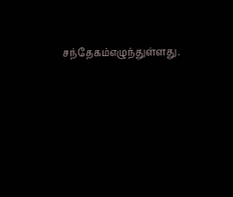சந்தேகம்எழுந்துள்ளது.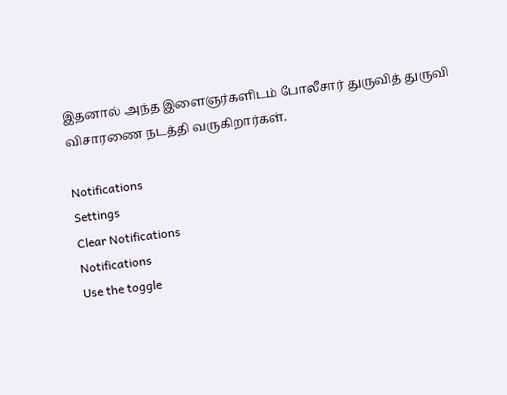இதனால் அந்த இளைஞர்களிடம் போலீசார் துருவித் துருவி விசாரணை நடத்தி வருகிறார்கள்.

Notifications
Settings
Clear Notifications
Notifications
Use the toggle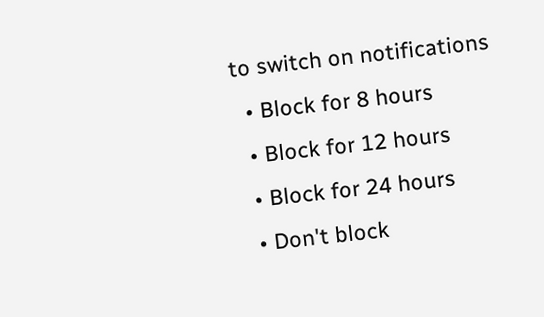to switch on notifications
  • Block for 8 hours
  • Block for 12 hours
  • Block for 24 hours
  • Don't block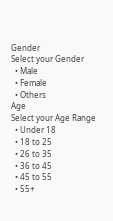Gender
Select your Gender
  • Male
  • Female
  • Others
Age
Select your Age Range
  • Under 18
  • 18 to 25
  • 26 to 35
  • 36 to 45
  • 45 to 55
  • 55+